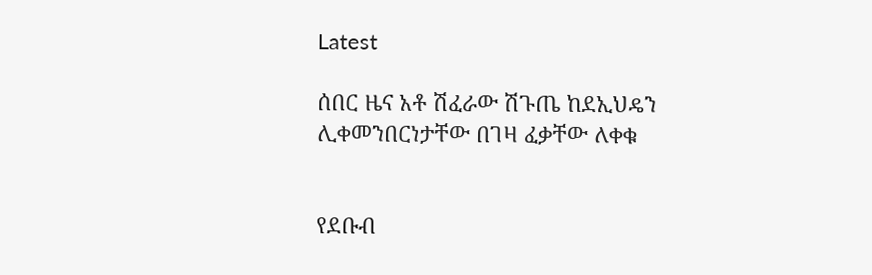Latest

ሰበር ዜና አቶ ሽፈራው ሽጉጤ ከደኢህዴን ሊቀመንበርነታቸው በገዛ ፈቃቸው ለቀቁ


የደቡብ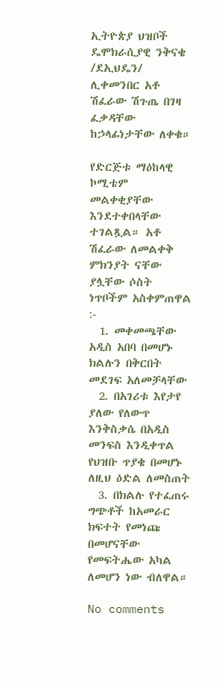ኢትዮጵያ ህዝቦች ዴሞክራሲያዊ ንቅናቄ /ደኢህዴን/ ሊቀመንበር አቶ ሽፈራው ሽጉጤ በገዛ ፈቃዳቸው ከኃላፊነታቸው ለቀቁ።

የድርጅቱ ማዕከላዊ ኮሚቴም መልቀቂያቸው እንደተቀበላቸው ተገልጿል። አቶ ሽፈራው ለመልቀቅ ምክንያት ናቸው ያሏቸው ሶስት ነጥቦችም አስቀምጠዋል :-
  1. መቀመጫቸው አዲስ አበባ በመሆኑ ክልሉን በቅርበት መደገፍ አለመቻላቸው
  2. በአገሪቱ እየታየ ያለው የለውጥ እንቅስቃሴ በአዲስ መንፍስ እንዲቀጥል የህዝቡ ጥያቄ በመሆኑ ለዚህ ዕድል ለመስጠት
  3. በክልሉ የተፈጠሩ ግጭቶች ከአመራር ክፍተት የመነጩ በመሆናቸው የመፍትሔው አካል ለመሆን ነው ብለዋል።

No comments